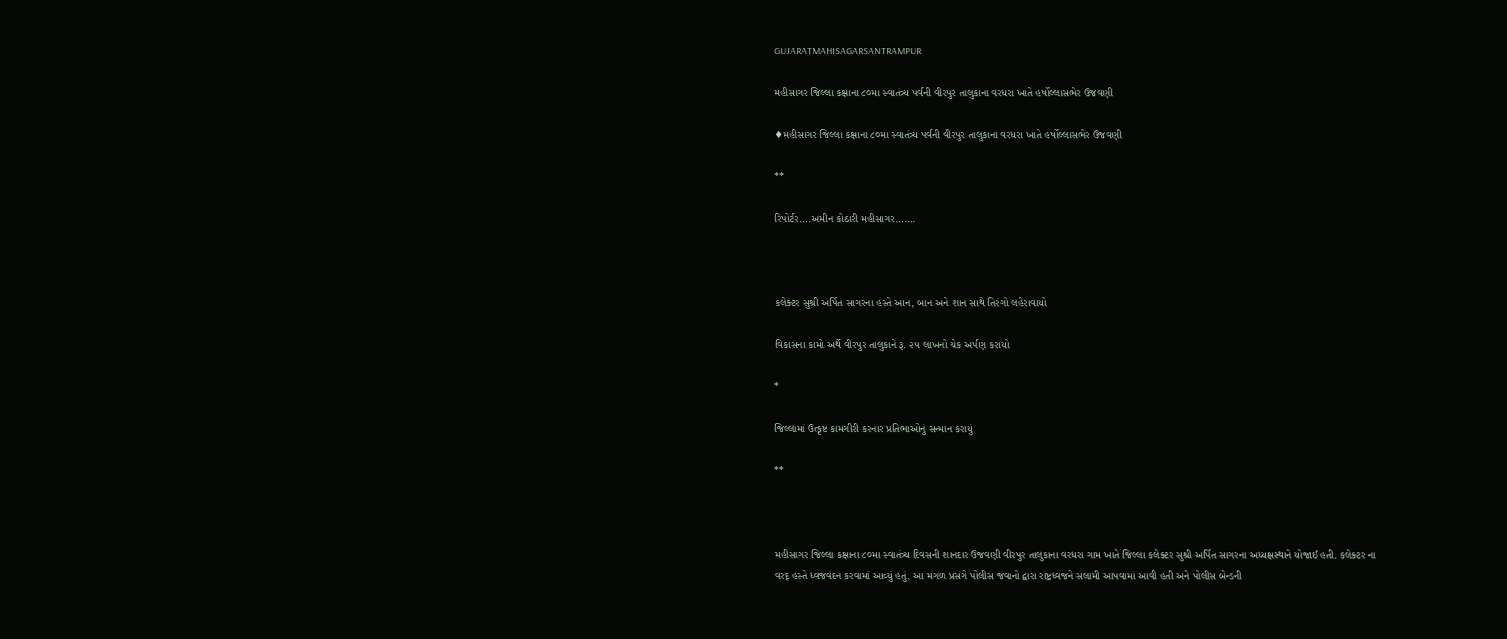GUJARATMAHISAGARSANTRAMPUR

મહીસાગર જિલ્લા કક્ષાના ૮૦મા સ્વાતંત્ર્ય પર્વની વીરપુર તાલુકાના વરધરા ખાતે હર્ષોલ્લાસભેર ઉજવણી

♦મહીસાગર જિલ્લા કક્ષાના ૮૦મા સ્વાતંત્ર્ય પર્વની વીરપુર તાલુકાના વરધરા ખાતે હર્ષોલ્લાસભેર ઉજવણી

**

રિપોર્ટર….અમીન કોઠારી મહીસાગર…….



કલેક્ટર સુશ્રી અર્પિત સાગરના હસ્તે આન, બાન અને શાન સાથે તિરંગો લહેરાવાયો

વિકાસના કામો અર્થે વીરપુર તાલુકાને રૂ. ૨૫ લાખનો ચેક અર્પણ કરાયો

*

જિલ્લામાં ઉત્કૃષ્ટ કામગીરી કરનાર પ્રતિભાઓનું સન્માન કરાયું

**



મહીસાગર જિલ્લા કક્ષાના ૮૦મા સ્વાતંત્ર્ય દિવસની શાનદાર ઉજવણી વીરપુર તાલુકાના વરધરા ગામ ખાતે જિલ્લા કલેક્ટર સુશ્રી અર્પિત સાગરના અધ્યક્ષસ્થાને યોજાઈ હતી. કલેક્ટર ના વરદ્ હસ્તે ધ્વજવંદન કરવામાં આવ્યું હતું. આ મંગળ પ્રસંગે પોલીસ જવાનો દ્વારા રાષ્ટ્રધ્વજને સલામી આપવામાં આવી હતી અને પોલીસ બેન્ડની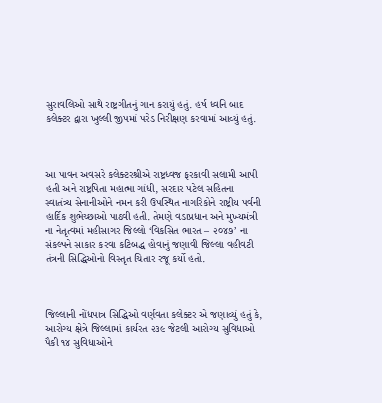સુરાવલિઓ સાથે રાષ્ટ્રગીતનું ગાન કરાયું હતું. હર્ષ ધ્વનિ બાદ કલેક્ટર દ્વારા ખુલ્લી જીપમાં પરેડ નિરીક્ષણ કરવામાં આવ્યું હતું.



આ પાવન અવસરે કલેક્ટરશ્રીએ રાષ્ટ્રધ્વજ ફરકાવી સલામી આપી હતી અને રાષ્ટ્રપિતા મહાત્મા ગાંધી, સરદાર પટેલ સહિતના સ્વાતંત્ર્ય સેનાનીઓને નમન કરી ઉપસ્થિત નાગરિકોને રાષ્ટ્રીય પર્વની હાર્દિક શુભેચ્છાઓ પાઠવી હતી. તેમણે વડાપ્રધાન અને મુખ્યમંત્રી ના નેતૃત્વમાં મહીસાગર જિલ્લો ‘વિકસિત ભારત – ૨૦૪૭’ ના સંકલ્પને સાકાર કરવા કટિબદ્ધ હોવાનું જણાવી જિલ્લા વહીવટી તંત્રની સિદ્ધિઓનો વિસ્તૃત ચિતાર રજૂ કર્યો હતો.



જિલ્લાની નોંધપાત્ર સિદ્ધિઓ વર્ણવતા કલેક્ટર એ જણાવ્યું હતું કે, આરોગ્ય ક્ષેત્રે જિલ્લામાં કાર્યરત ૨૩૯ જેટલી આરોગ્ય સુવિધાઓ પૈકી ૧૪ સુવિધાઓને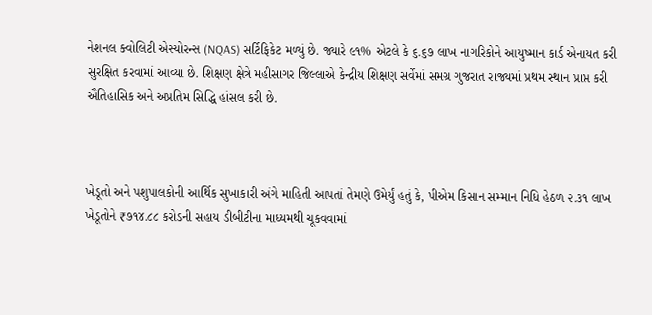નેશનલ ક્વોલિટી એસ્યોરન્સ (NQAS) સર્ટિફિકેટ મળ્યું છે. જ્યારે ૯૧% એટલે કે ૬.૬૭ લાખ નાગરિકોને આયુષ્માન કાર્ડ એનાયત કરી સુરક્ષિત કરવામાં આવ્યા છે. શિક્ષણ ક્ષેત્રે મહીસાગર જિલ્લાએ કેન્દ્રીય શિક્ષણ સર્વેમાં સમગ્ર ગુજરાત રાજ્યમાં પ્રથમ સ્થાન પ્રાપ્ત કરી ઐતિહાસિક અને અપ્રતિમ સિદ્ધિ હાંસલ કરી છે.



ખેડૂતો અને પશુપાલકોની આર્થિક સુખાકારી અંગે માહિતી આપતાં તેમણે ઉમેર્યું હતું કે, પીએમ કિસાન સમ્માન નિધિ હેઠળ ૨.૩૧ લાખ ખેડૂતોને ₹૭૧૪.૮૮ કરોડની સહાય ડીબીટીના માધ્યમથી ચૂકવવામાં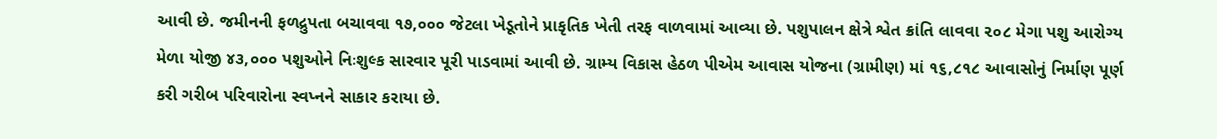આવી છે. જમીનની ફળદ્રુપતા બચાવવા ૧૭,૦૦૦ જેટલા ખેડૂતોને પ્રાકૃતિક ખેતી તરફ વાળવામાં આવ્યા છે. પશુપાલન ક્ષેત્રે શ્વેત ક્રાંતિ લાવવા ૨૦૮ મેગા પશુ આરોગ્ય મેળા યોજી ૪૩,૦૦૦ પશુઓને નિઃશુલ્ક સારવાર પૂરી પાડવામાં આવી છે. ગ્રામ્ય વિકાસ હેઠળ પીએમ આવાસ યોજના (ગ્રામીણ) માં ૧૬,૮૧૮ આવાસોનું નિર્માણ પૂર્ણ કરી ગરીબ પરિવારોના સ્વપ્નને સાકાર કરાયા છે.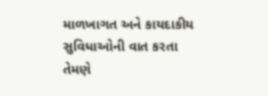માળખાગત અને કાયદાકીય સુવિધાઓની વાત કરતા તેમણે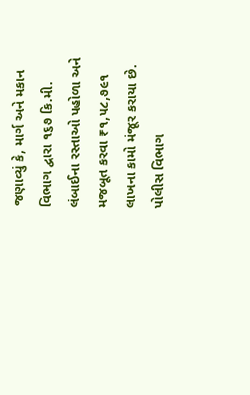જણાવ્યું કે, માર્ગ અને મકાન વિભાગ દ્વારા ૧૬૭ કિ.મી. લંબાઈના રસ્તાઓ પહોળા અને મજબૂત કરવા ₹૧,૫૮,૭૯૧ લાખના કામો મંજૂર કરાયા છે. પોલીસ વિભાગ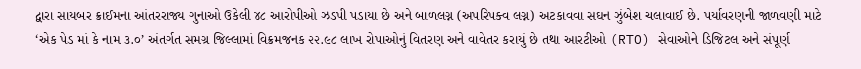દ્વારા સાયબર ક્રાઈમના આંતરરાજ્ય ગુનાઓ ઉકેલી ૪૮ આરોપીઓ ઝડપી પડાયા છે અને બાળલગ્ન (અપરિપક્વ લગ્ન) અટકાવવા સઘન ઝુંબેશ ચલાવાઈ છે. પર્યાવરણની જાળવણી માટે ‘એક પેડ માં કે નામ ૩.૦’ અંતર્ગત સમગ્ર જિલ્લામાં વિક્રમજનક ૨૨.૯૮ લાખ રોપાઓનું વિતરણ અને વાવેતર કરાયું છે તથા આરટીઓ (RTO) સેવાઓને ડિજિટલ અને સંપૂર્ણ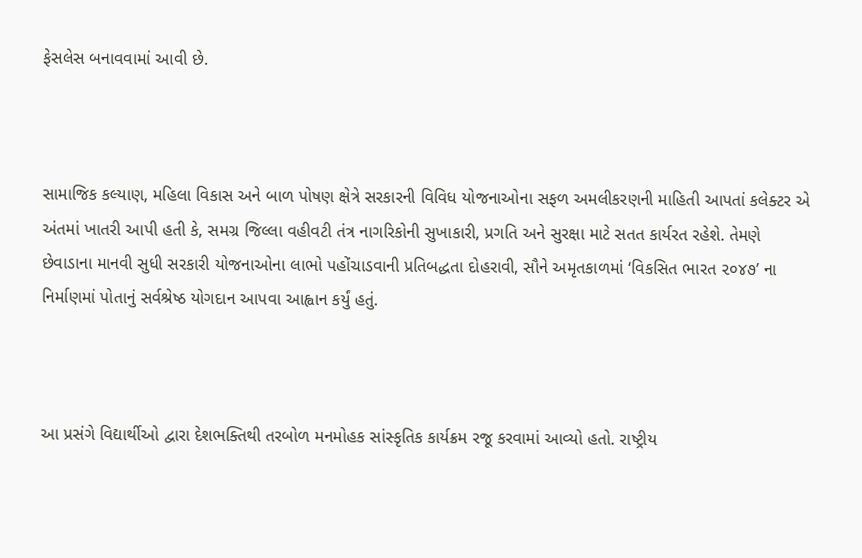ફેસલેસ બનાવવામાં આવી છે.



સામાજિક કલ્યાણ, મહિલા વિકાસ અને બાળ પોષણ ક્ષેત્રે સરકારની વિવિધ યોજનાઓના સફળ અમલીકરણની માહિતી આપતાં કલેક્ટર એ અંતમાં ખાતરી આપી હતી કે, સમગ્ર જિલ્લા વહીવટી તંત્ર નાગરિકોની સુખાકારી, પ્રગતિ અને સુરક્ષા માટે સતત કાર્યરત રહેશે. તેમણે છેવાડાના માનવી સુધી સરકારી યોજનાઓના લાભો પહોંચાડવાની પ્રતિબદ્ધતા દોહરાવી, સૌને અમૃતકાળમાં ‘વિકસિત ભારત ૨૦૪૭’ ના નિર્માણમાં પોતાનું સર્વશ્રેષ્ઠ યોગદાન આપવા આહ્વાન કર્યું હતું.



આ પ્રસંગે વિદ્યાર્થીઓ દ્વારા દેશભક્તિથી તરબોળ મનમોહક સાંસ્કૃતિક કાર્યક્રમ રજૂ કરવામાં આવ્યો હતો. રાષ્ટ્રીય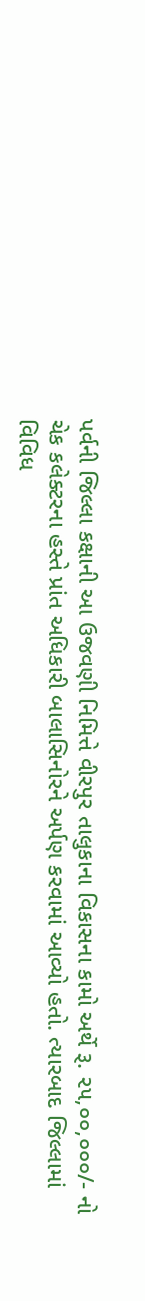પર્વની જિલ્લા કક્ષાની આ ઉજવણી નિમિત્તે વીરપુર તાલુકાના વિકાસના કામો અર્થે રૂ. ૨૫,૦૦,૦૦૦/- નો ચેક કલેક્ટરના હસ્તે પ્રાંત અધિકારી બાલાસિનોરને અર્પણ કરવામાં આવ્યો હતો. ત્યારબાદ જિલ્લામાં વિવિધ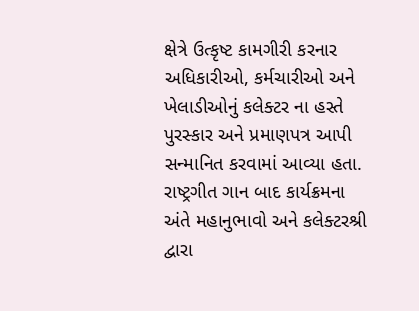ક્ષેત્રે ઉત્કૃષ્ટ કામગીરી કરનાર અધિકારીઓ, કર્મચારીઓ અને ખેલાડીઓનું કલેક્ટર ના હસ્તે પુરસ્કાર અને પ્રમાણપત્ર આપી સન્માનિત કરવામાં આવ્યા હતા. રાષ્ટ્રગીત ગાન બાદ કાર્યક્રમના અંતે મહાનુભાવો અને કલેક્ટરશ્રી દ્વારા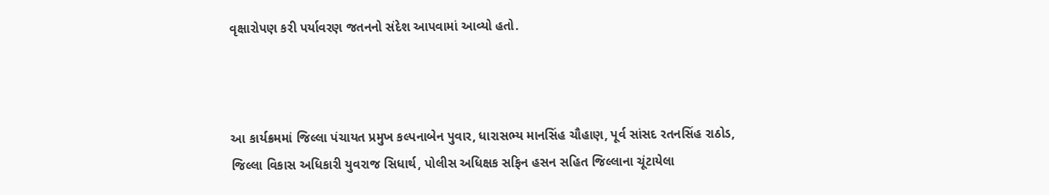વૃક્ષારોપણ કરી પર્યાવરણ જતનનો સંદેશ આપવામાં આવ્યો હતો.



આ કાર્યક્રમમાં જિલ્લા પંચાયત પ્રમુખ કલ્પનાબેન પુવાર, ધારાસભ્ય માનસિંહ ચૌહાણ, પૂર્વ સાંસદ રતનસિંહ રાઠોડ, જિલ્લા વિકાસ અધિકારી યુવરાજ સિધાર્થ, પોલીસ અધિક્ષક સફિન હસન સહિત જિલ્લાના ચૂંટાયેલા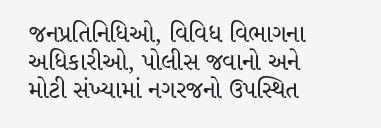જનપ્રતિનિધિઓ, વિવિધ વિભાગના અધિકારીઓ, પોલીસ જવાનો અને મોટી સંખ્યામાં નગરજનો ઉપસ્થિત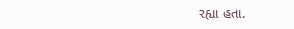રહ્યા હતા.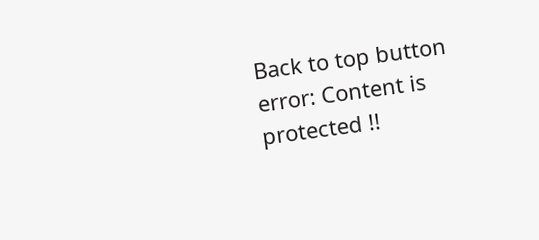Back to top button
error: Content is protected !!